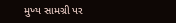મુખ્ય સામગ્રી પર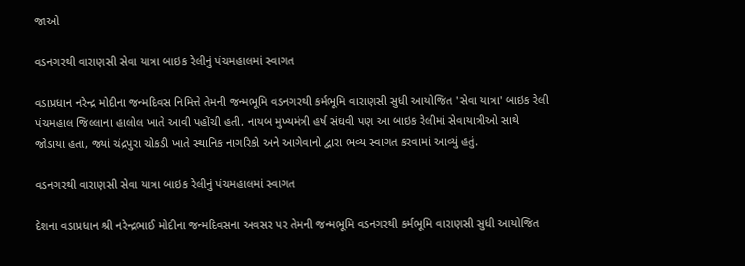જાઓ

વડનગરથી વારાણસી સેવા યાત્રા બાઇક રેલીનું પંચમહાલમાં સ્વાગત

વડાપ્રધાન નરેન્દ્ર મોદીના જન્મદિવસ નિમિત્તે તેમની જન્મભૂમિ વડનગરથી કર્મભૂમિ વારાણસી સુધી આયોજિત 'સેવા યાત્રા' બાઇક રેલી પંચમહાલ જિલ્લાના હાલોલ ખાતે આવી પહોંચી હતી. નાયબ મુખ્યમંત્રી હર્ષ સંઘવી પણ આ બાઇક રેલીમાં સેવાયાત્રીઓ સાથે જોડાયા હતા, જ્યાં ચંદ્રપુરા ચોકડી ખાતે સ્થાનિક નાગરિકો અને આગેવાનો દ્વારા ભવ્ય સ્વાગત કરવામાં આવ્યું હતું.

વડનગરથી વારાણસી સેવા યાત્રા બાઇક રેલીનું પંચમહાલમાં સ્વાગત

દેશના વડાપ્રધાન શ્રી નરેન્દ્રભાઈ મોદીના જન્મદિવસના અવસર પર તેમની જન્મભૂમિ વડનગરથી કર્મભૂમિ વારાણસી સુધી આયોજિત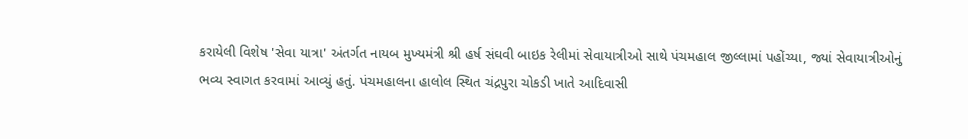કરાયેલી વિશેષ 'સેવા યાત્રા' અંતર્ગત નાયબ મુખ્યમંત્રી શ્રી હર્ષ સંઘવી બાઇક રેલીમાં સેવાયાત્રીઓ સાથે પંચમહાલ જીલ્લામાં પહોંચ્યા, જ્યાં સેવાયાત્રીઓનું ભવ્ય સ્વાગત કરવામાં આવ્યું હતું. પંચમહાલના હાલોલ સ્થિત ચંદ્રપુરા ચોકડી ખાતે આદિવાસી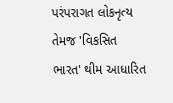પરંપરાગત લોકનૃત્ય તેમજ 'વિકસિત ભારત' થીમ આધારિત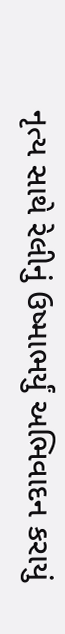નૃત્ય સાથે રેલીનું ઉષ્માભર્યું અભિવાદન કરાયું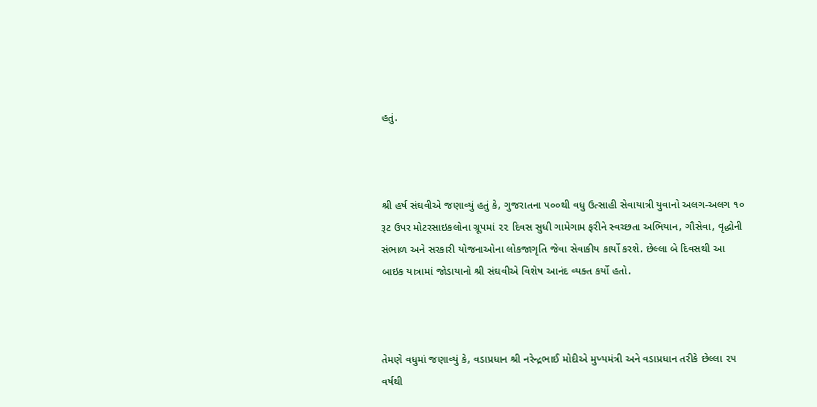હતું.



શ્રી હર્ષ સંઘવીએ જણાવ્યું હતું કે, ગુજરાતના ૫૦૦થી વધુ ઉત્સાહી સેવાયાત્રી યુવાનો અલગ-અલગ ૧૦ રૂટ ઉપર મોટરસાઇકલોના ગ્રૂપમાં ૨૨ દિવસ સુધી ગામેગામ ફરીને સ્વચ્છતા અભિયાન, ગૌસેવા, વૃદ્ધોની સંભાળ અને સરકારી યોજનાઓના લોકજાગૃતિ જેવા સેવાકીય કાર્યો કરશે. છેલ્લા બે દિવસથી આ બાઇક યાત્રામાં જોડાયાનો શ્રી સંઘવીએ વિશેષ આનંદ વ્યક્ત કર્યો હતો.



તેમણે વધુમાં જણાવ્યું કે, વડાપ્રધાન શ્રી નરેન્દ્રભાઈ મોદીએ મુખ્યમંત્રી અને વડાપ્રધાન તરીકે છેલ્લા ૨૫ વર્ષથી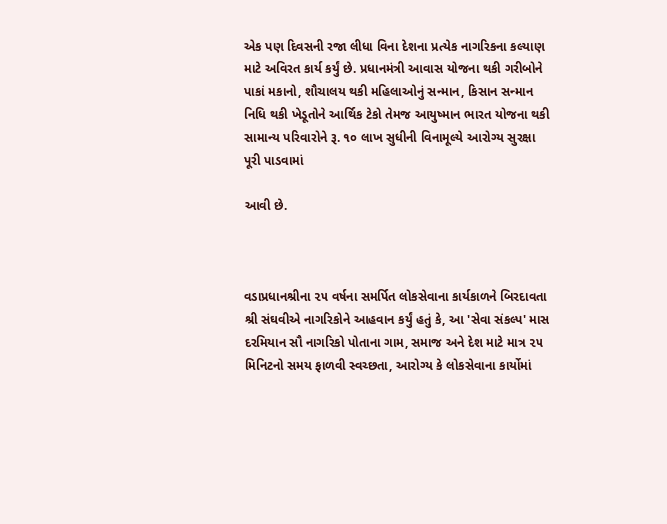એક પણ દિવસની રજા લીધા વિના દેશના પ્રત્યેક નાગરિકના કલ્યાણ માટે અવિરત કાર્ય કર્યું છે. પ્રધાનમંત્રી આવાસ યોજના થકી ગરીબોને પાકાં મકાનો, શૌચાલય થકી મહિલાઓનું સન્માન, કિસાન સન્માન નિધિ થકી ખેડૂતોને આર્થિક ટેકો તેમજ આયુષ્માન ભારત યોજના થકી સામાન્ય પરિવારોને રૂ. ૧૦ લાખ સુધીની વિનામૂલ્યે આરોગ્ય સુરક્ષા પૂરી પાડવામાં

આવી છે.



વડાપ્રધાનશ્રીના ૨૫ વર્ષના સમર્પિત લોકસેવાના કાર્યકાળને બિરદાવતા શ્રી સંઘવીએ નાગરિકોને આહવાન કર્યું હતું કે, આ 'સેવા સંકલ્પ' માસ દરમિયાન સૌ નાગરિકો પોતાના ગામ, સમાજ અને દેશ માટે માત્ર ૨૫ મિનિટનો સમય ફાળવી સ્વચ્છતા, આરોગ્ય કે લોકસેવાના કાર્યોમાં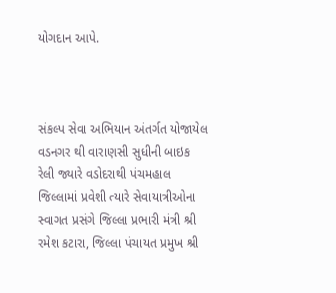યોગદાન આપે.



સંકલ્પ સેવા અભિયાન અંતર્ગત યોજાયેલ વડનગર થી વારાણસી સુધીની બાઇક રેલી જ્યારે વડોદરાથી પંચમહાલ જિલ્લામાં પ્રવેશી ત્યારે સેવાયાત્રીઓના સ્વાગત પ્રસંગે જિલ્લા પ્રભારી મંત્રી શ્રી રમેશ કટારા, જિલ્લા પંચાયત પ્રમુખ શ્રી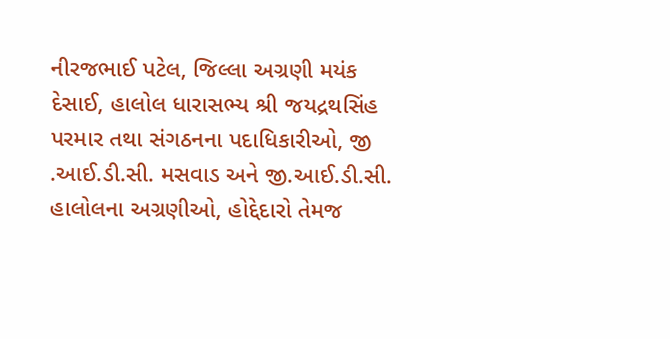નીરજભાઈ પટેલ, જિલ્લા અગ્રણી મયંક દેસાઈ, હાલોલ ધારાસભ્ય શ્રી જયદ્રથસિંહ પરમાર તથા સંગઠનના પદાધિકારીઓ, જી .આઈ.ડી.સી. મસવાડ અને જી.આઈ.ડી.સી. હાલોલના અગ્રણીઓ, હોદ્દેદારો તેમજ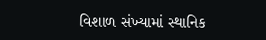વિશાળ સંખ્યામાં સ્થાનિક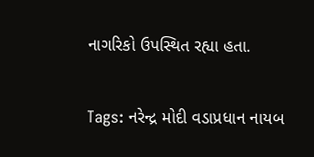નાગરિકો ઉપસ્થિત રહ્યા હતા.

Tags: નરેન્દ્ર મોદી વડાપ્રધાન નાયબ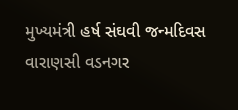મુખ્યમંત્રી હર્ષ સંઘવી જન્મદિવસ વારાણસી વડનગર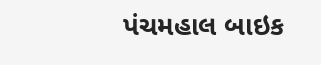પંચમહાલ બાઇક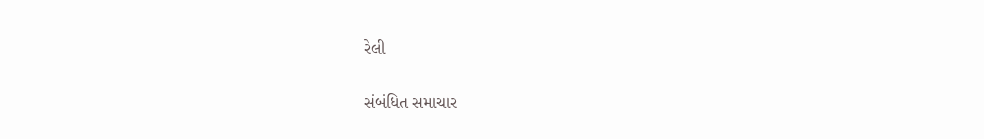રેલી

સંબંધિત સમાચાર